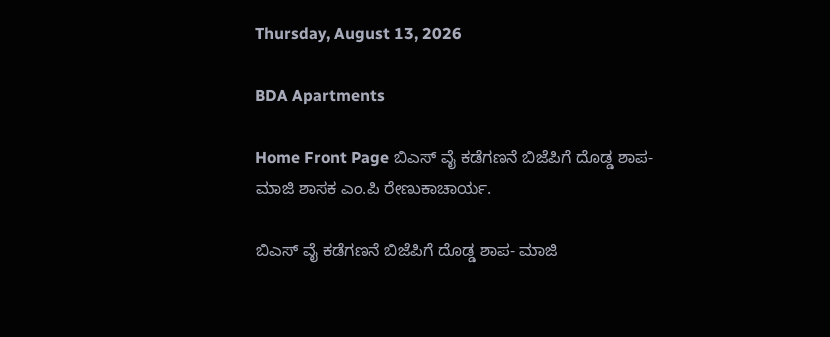Thursday, August 13, 2026

BDA Apartments

Home Front Page ಬಿಎಸ್ ವೈ ಕಡೆಗಣನೆ ಬಿಜೆಪಿಗೆ ದೊಡ್ಡ ಶಾಪ- ಮಾಜಿ ಶಾಸಕ ಎಂ.ಪಿ ರೇಣುಕಾಚಾರ್ಯ.

ಬಿಎಸ್ ವೈ ಕಡೆಗಣನೆ ಬಿಜೆಪಿಗೆ ದೊಡ್ಡ ಶಾಪ- ಮಾಜಿ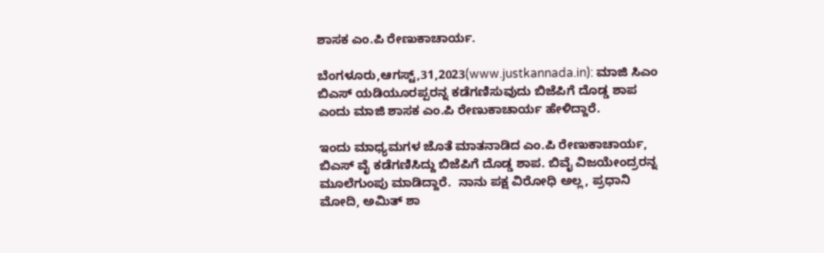ಶಾಸಕ ಎಂ.ಪಿ ರೇಣುಕಾಚಾರ್ಯ.

ಬೆಂಗಳೂರು,ಆಗಸ್ಟ್,31,2023(www.justkannada.in): ಮಾಜಿ ಸಿಎಂ ಬಿಎಸ್ ಯಡಿಯೂರಪ್ಪರನ್ನ ಕಡೆಗಣಿಸುವುದು ಬಿಜೆಪಿಗೆ ದೊಡ್ಡ ಶಾಪ ಎಂದು ಮಾಜಿ ಶಾಸಕ ಎಂ.ಪಿ ರೇಣುಕಾಚಾರ್ಯ ಹೇಳಿದ್ದಾರೆ.

ಇಂದು ಮಾಧ್ಯಮಗಳ ಜೊತೆ ಮಾತನಾಡಿದ ಎಂ.ಪಿ ರೇಣುಕಾಚಾರ್ಯ, ಬಿಎಸ್ ವೈ ಕಡೆಗಣಿಸಿದ್ದು ಬಿಜೆಪಿಗೆ ದೊಡ್ಡ ಶಾಪ. ಬಿವೈ ವಿಜಯೇಂದ್ರರನ್ನ ಮೂಲೆಗುಂಪು ಮಾಡಿದ್ದಾರೆ.  ನಾನು ಪಕ್ಷ ವಿರೋಧಿ ಅಲ್ಲ, ಪ್ರಧಾನಿ ಮೋದಿ, ಅಮಿತ್ ಶಾ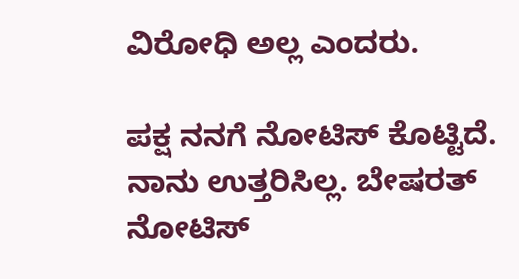ವಿರೋಧಿ ಅಲ್ಲ ಎಂದರು.

ಪಕ್ಷ ನನಗೆ ನೋಟಿಸ್ ಕೊಟ್ಟಿದೆ.  ನಾನು ಉತ್ತರಿಸಿಲ್ಲ. ಬೇಷರತ್ ನೋಟಿಸ್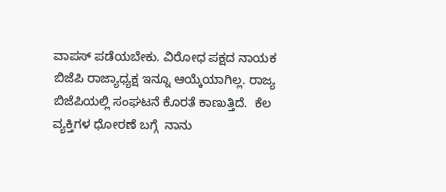ವಾಪಸ್ ಪಡೆಯಬೇಕು. ವಿರೋಧ ಪಕ್ಷದ ನಾಯಕ ಬಿಜೆಪಿ ರಾಜ್ಯಾಧ್ಯಕ್ಷ ಇನ್ನೂ ಆಯ್ಕೆಯಾಗಿಲ್ಲ. ರಾಜ್ಯ ಬಿಜೆಪಿಯಲ್ಲಿ ಸಂಘಟನೆ ಕೊರತೆ ಕಾಣುತ್ತಿದೆ.  ಕೆಲ ವ್ಯಕ್ತಿಗಳ ಧೋರಣೆ ಬಗ್ಗೆ  ನಾನು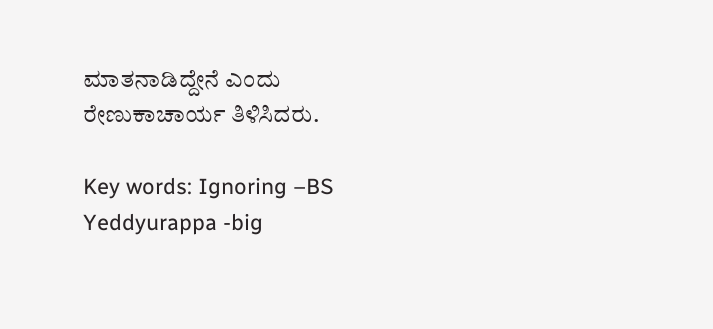ಮಾತನಾಡಿದ್ದೇನೆ ಎಂದು  ರೇಣುಕಾಚಾರ್ಯ ತಿಳಿಸಿದರು.

Key words: Ignoring –BS Yeddyurappa -big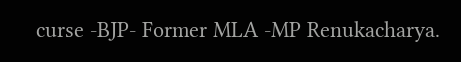curse -BJP- Former MLA -MP Renukacharya.